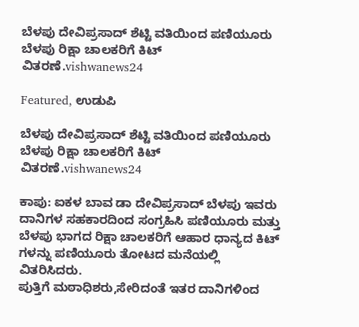ಬೆಳಪು ದೇವಿಪ್ರಸಾದ್ ಶೆಟ್ಟಿ ವತಿಯಿಂದ ಪಣಿಯೂರು ಬೆಳಪು ರಿಕ್ಷಾ ಚಾಲಕರಿಗೆ ಕಿಟ್ ವಿತರಣೆ.vishwanews24

Featured, ಉಡುಪಿ

ಬೆಳಪು ದೇವಿಪ್ರಸಾದ್ ಶೆಟ್ಟಿ ವತಿಯಿಂದ ಪಣಿಯೂರು ಬೆಳಪು ರಿಕ್ಷಾ ಚಾಲಕರಿಗೆ ಕಿಟ್ ವಿತರಣೆ.vishwanews24

ಕಾಪು: ಐಕಳ ಬಾವ ಡಾ ದೇವಿಪ್ರಸಾದ್ ಬೆಳಪು ಇವರು ದಾನಿಗಳ ಸಹಕಾರದಿಂದ ಸಂಗ್ರಹಿಸಿ ಪಣಿಯೂರು ಮತ್ತು ಬೆಳಪು ಭಾಗದ ರಿಕ್ಷಾ ಚಾಲಕರಿಗೆ ಆಹಾರ ಧಾನ್ಯದ ಕಿಟ್ ಗಳನ್ನು ಪಣಿಯೂರು ತೋಟದ ಮನೆಯಲ್ಲಿ ವಿತರಿಸಿದರು.
ಪುತ್ತಿಗೆ ಮಠಾಧಿಶರು,ಸೇರಿದಂತೆ ಇತರ ದಾನಿಗಳಿಂದ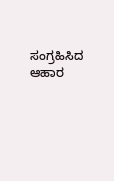ಸಂಗ್ರಹಿಸಿದ ಆಹಾರ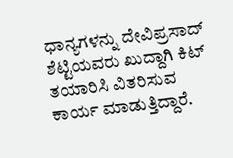ಧಾನ್ಯಗಳನ್ನು ದೇವಿಪ್ರಸಾದ್ ಶೆಟ್ಟಿಯವರು ಖುದ್ದಾಗಿ ಕಿಟ್ ತಯಾರಿಸಿ ವಿತರಿಸುವ ಕಾರ್ಯ ಮಾಡುತ್ತಿದ್ದಾರೆ.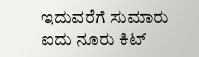ಇದುವರೆಗೆ ಸುಮಾರು ಐದು ನೂರು ಕಿಟ್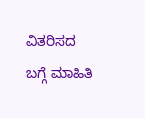ವಿತರಿಸದ ಬಗ್ಗೆ ಮಾಹಿತಿ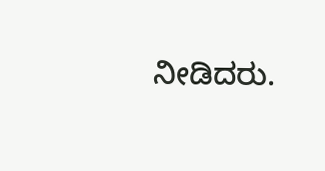ನೀಡಿದರು.